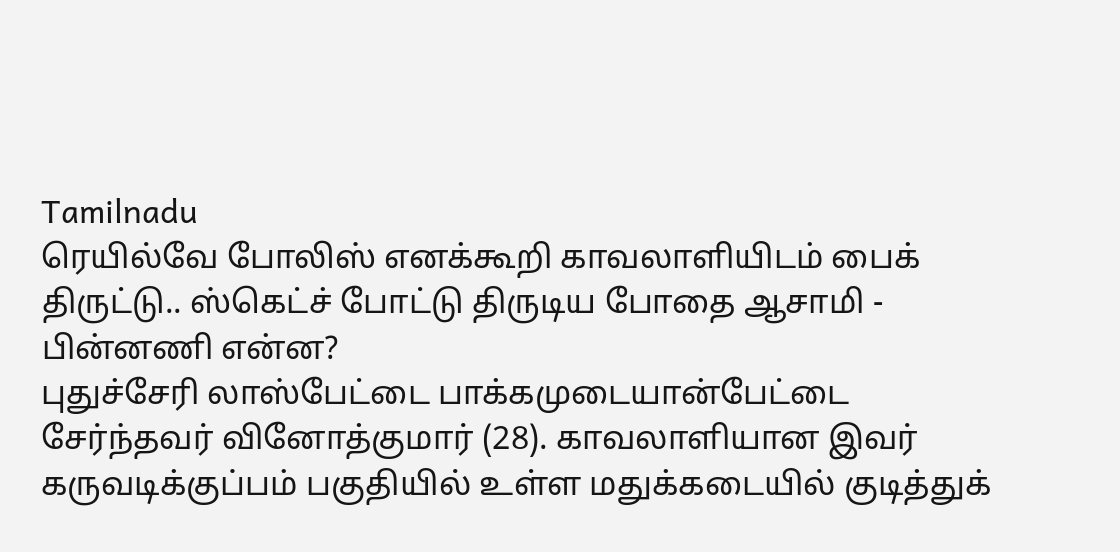Tamilnadu
ரெயில்வே போலிஸ் எனக்கூறி காவலாளியிடம் பைக் திருட்டு.. ஸ்கெட்ச் போட்டு திருடிய போதை ஆசாமி - பின்னணி என்ன?
புதுச்சேரி லாஸ்பேட்டை பாக்கமுடையான்பேட்டை சேர்ந்தவர் வினோத்குமார் (28). காவலாளியான இவர் கருவடிக்குப்பம் பகுதியில் உள்ள மதுக்கடையில் குடித்துக்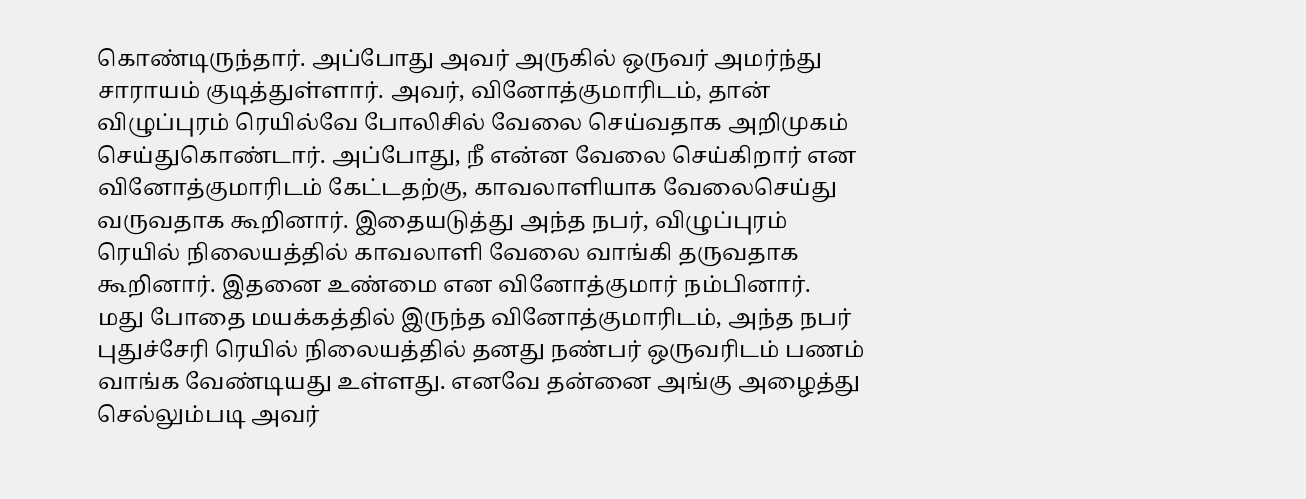கொண்டிருந்தார். அப்போது அவர் அருகில் ஒருவர் அமர்ந்து சாராயம் குடித்துள்ளார். அவர், வினோத்குமாரிடம், தான் விழுப்புரம் ரெயில்வே போலிசில் வேலை செய்வதாக அறிமுகம் செய்துகொண்டார். அப்போது, நீ என்ன வேலை செய்கிறார் என வினோத்குமாரிடம் கேட்டதற்கு, காவலாளியாக வேலைசெய்து வருவதாக கூறினார். இதையடுத்து அந்த நபர், விழுப்புரம் ரெயில் நிலையத்தில் காவலாளி வேலை வாங்கி தருவதாக கூறினார். இதனை உண்மை என வினோத்குமார் நம்பினார்.
மது போதை மயக்கத்தில் இருந்த வினோத்குமாரிடம், அந்த நபர் புதுச்சேரி ரெயில் நிலையத்தில் தனது நண்பர் ஒருவரிடம் பணம் வாங்க வேண்டியது உள்ளது. எனவே தன்னை அங்கு அழைத்து செல்லும்படி அவர்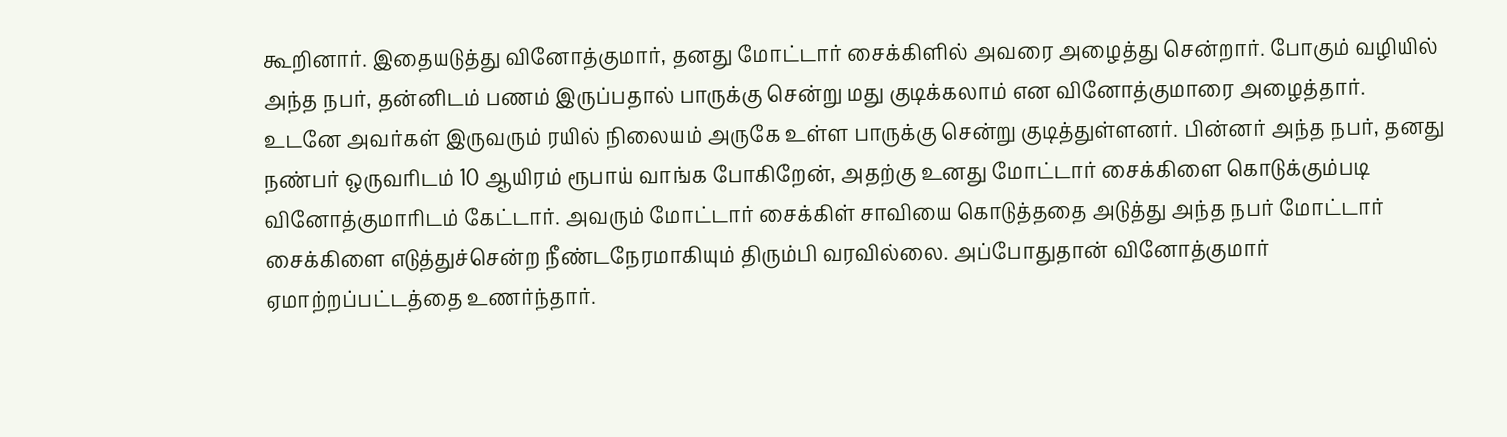கூறினார். இதையடுத்து வினோத்குமார், தனது மோட்டார் சைக்கிளில் அவரை அழைத்து சென்றார். போகும் வழியில் அந்த நபர், தன்னிடம் பணம் இருப்பதால் பாருக்கு சென்று மது குடிக்கலாம் என வினோத்குமாரை அழைத்தார்.
உடனே அவர்கள் இருவரும் ரயில் நிலையம் அருகே உள்ள பாருக்கு சென்று குடித்துள்ளனர். பின்னர் அந்த நபர், தனது நண்பர் ஒருவரிடம் 10 ஆயிரம் ரூபாய் வாங்க போகிறேன், அதற்கு உனது மோட்டார் சைக்கிளை கொடுக்கும்படி வினோத்குமாரிடம் கேட்டார். அவரும் மோட்டார் சைக்கிள் சாவியை கொடுத்ததை அடுத்து அந்த நபர் மோட்டார் சைக்கிளை எடுத்துச்சென்ற நீண்டநேரமாகியும் திரும்பி வரவில்லை. அப்போதுதான் வினோத்குமார் ஏமாற்றப்பட்டத்தை உணர்ந்தார்.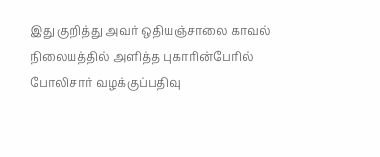இது குறித்து அவர் ஒதியஞ்சாலை காவல் நிலையத்தில் அளித்த புகாரின்பேரில் போலிசார் வழக்குப்பதிவு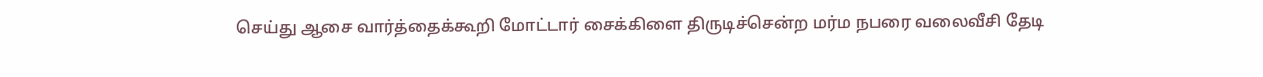செய்து ஆசை வார்த்தைக்கூறி மோட்டார் சைக்கிளை திருடிச்சென்ற மர்ம நபரை வலைவீசி தேடி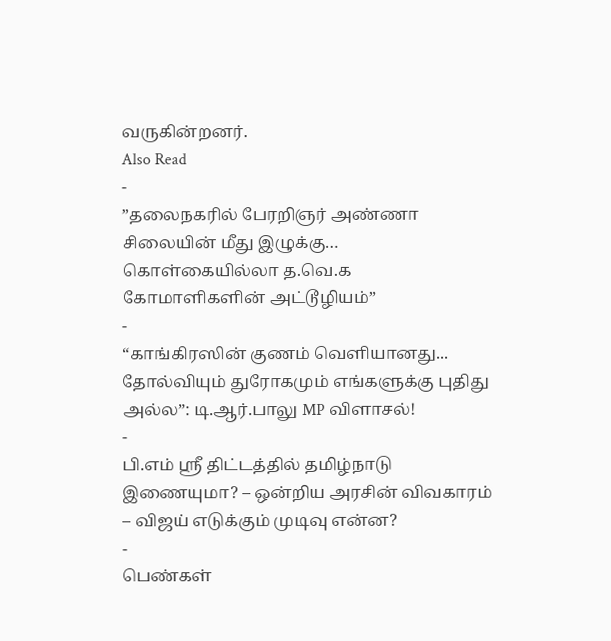வருகின்றனர்.
Also Read
-
”தலைநகரில் பேரறிஞர் அண்ணா சிலையின் மீது இழுக்கு… கொள்கையில்லா த.வெ.க கோமாளிகளின் அட்டூழியம்”
-
“காங்கிரஸின் குணம் வெளியானது... தோல்வியும் துரோகமும் எங்களுக்கு புதிது அல்ல”: டி.ஆர்.பாலு MP விளாசல்!
-
பி.எம் ஸ்ரீ திட்டத்தில் தமிழ்நாடு இணையுமா? – ஒன்றிய அரசின் விவகாரம் – விஜய் எடுக்கும் முடிவு என்ன?
-
பெண்கள்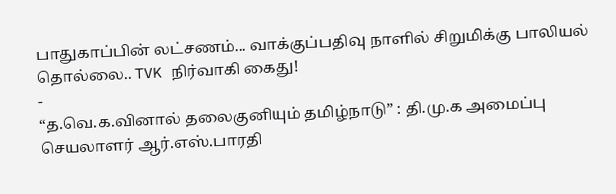பாதுகாப்பின் லட்சணம்... வாக்குப்பதிவு நாளில் சிறுமிக்கு பாலியல் தொல்லை.. TVK நிர்வாகி கைது!
-
“த.வெ.க.வினால் தலைகுனியும் தமிழ்நாடு” : தி.மு.க அமைப்பு செயலாளர் ஆர்.எஸ்.பாரதி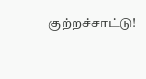குற்றச்சாட்டு!